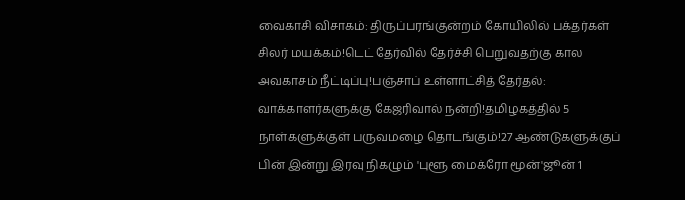வைகாசி விசாகம்: திருப்பரங்குன்றம் கோயிலில் பக்தர்கள் சிலர் மயக்கம்!டெட் தேர்வில் தேர்ச்சி பெறுவதற்கு கால அவகாசம் நீட்டிப்பு!பஞ்சாப் உள்ளாட்சித் தேர்தல்: வாக்காளர்களுக்கு கேஜரிவால் நன்றி!தமிழகத்தில் 5 நாள்களுக்குள் பருவமழை தொடங்கும்!27 ஆண்டுகளுக்குப் பின் இன்று இரவு நிகழும் 'புளூ மைக்ரோ மூன்'ஜூன் 1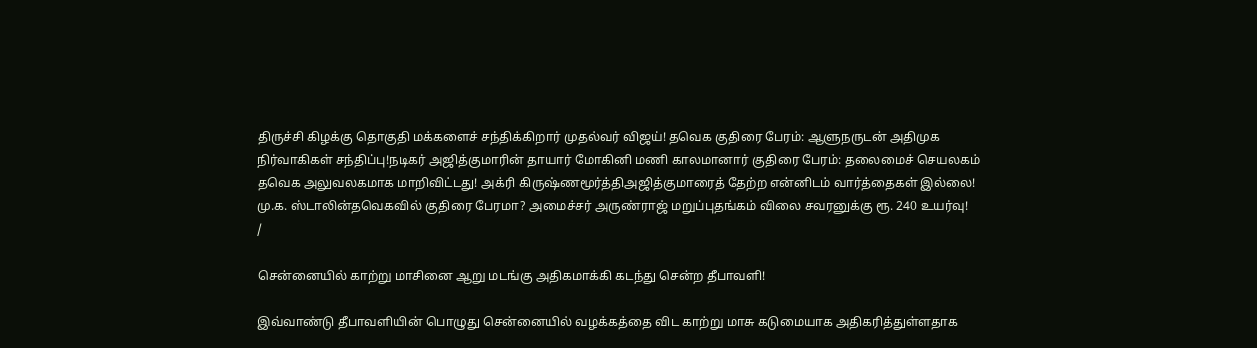திருச்சி கிழக்கு தொகுதி மக்களைச் சந்திக்கிறார் முதல்வர் விஜய்! தவெக குதிரை பேரம்: ஆளுநருடன் அதிமுக நிர்வாகிகள் சந்திப்பு!நடிகர் அஜித்குமாரின் தாயார் மோகினி மணி காலமானார் குதிரை பேரம்: தலைமைச் செயலகம் தவெக அலுவலகமாக மாறிவிட்டது! அக்ரி கிருஷ்ணமூர்த்திஅஜித்குமாரைத் தேற்ற என்னிடம் வார்த்தைகள் இல்லை! மு.க. ஸ்டாலின்தவெகவில் குதிரை பேரமா? அமைச்சர் அருண்ராஜ் மறுப்புதங்கம் விலை சவரனுக்கு ரூ. 240 உயர்வு!
/

சென்னையில் காற்று மாசினை ஆறு மடங்கு அதிகமாக்கி கடந்து சென்ற தீபாவளி!

இவ்வாண்டு தீபாவளியின் பொழுது சென்னையில் வழக்கத்தை விட காற்று மாசு கடுமையாக அதிகரித்துள்ளதாக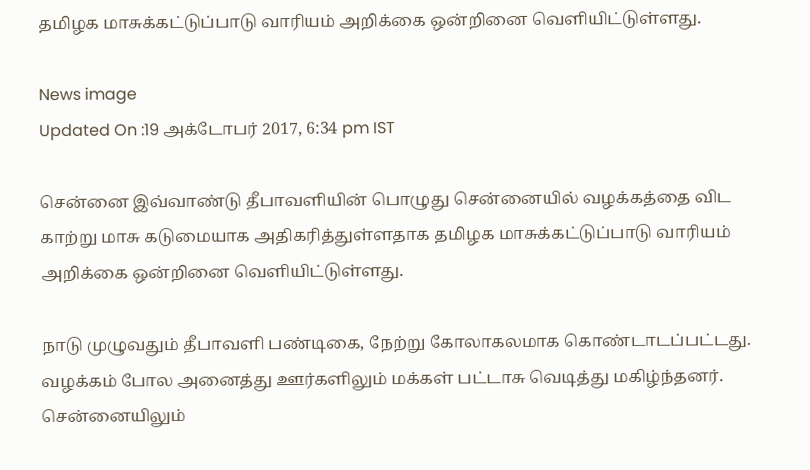தமிழக மாசுக்கட்டுப்பாடு வாரியம் அறிக்கை ஒன்றினை வெளியிட்டுள்ளது.

News image
Updated On :19 அக்டோபர் 2017, 6:34 pm IST

சென்னை இவ்வாண்டு தீபாவளியின் பொழுது சென்னையில் வழக்கத்தை விட காற்று மாசு கடுமையாக அதிகரித்துள்ளதாக தமிழக மாசுக்கட்டுப்பாடு வாரியம் அறிக்கை ஒன்றினை வெளியிட்டுள்ளது.

நாடு முழுவதும் தீபாவளி பண்டிகை, நேற்று கோலாகலமாக கொண்டாடப்பட்டது. வழக்கம் போல அனைத்து ஊர்களிலும் மக்கள் பட்டாசு வெடித்து மகிழ்ந்தனர். சென்னையிலும்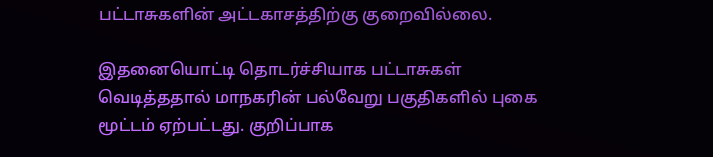பட்டாசுகளின் அட்டகாசத்திற்கு குறைவில்லை.

இதனையொட்டி தொடர்ச்சியாக பட்டாசுகள் வெடித்ததால் மாநகரின் பல்வேறு பகுதிகளில் புகை மூட்டம் ஏற்பட்டது. குறிப்பாக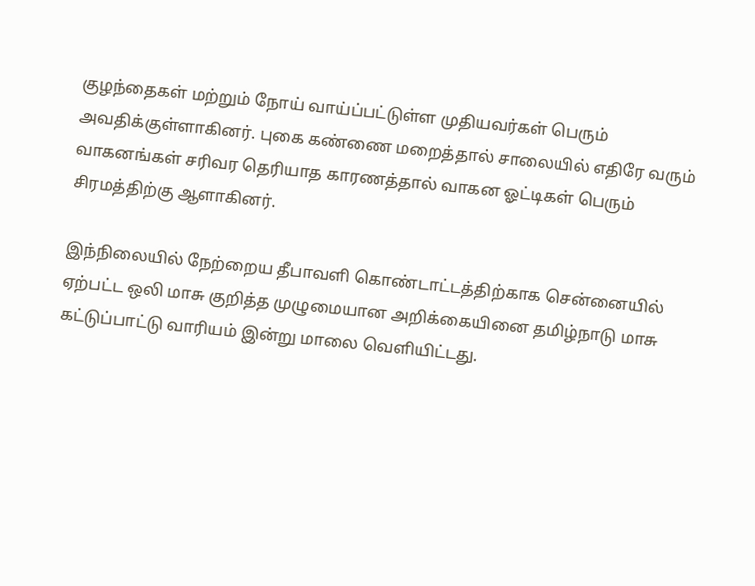குழந்தைகள் மற்றும் நோய் வாய்ப்பட்டுள்ள முதியவர்கள் பெரும் அவதிக்குள்ளாகினர். புகை கண்ணை மறைத்தால் சாலையில் எதிரே வரும் வாகனங்கள் சரிவர தெரியாத காரணத்தால் வாகன ஓட்டிகள் பெரும் சிரமத்திற்கு ஆளாகினர்.

இந்நிலையில் நேற்றைய தீபாவளி கொண்டாட்டத்திற்காக சென்னையில் ஏற்பட்ட ஒலி மாசு குறித்த முழுமையான அறிக்கையினை தமிழ்நாடு மாசு கட்டுப்பாட்டு வாரியம் இன்று மாலை வெளியிட்டது.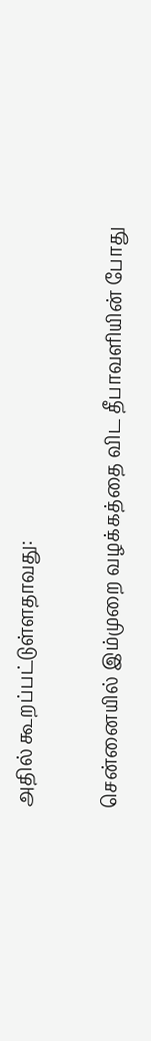அதில் கூறப்பட்டுள்ளதாவது:

சென்னையில் இம்முறை வழக்கத்தை விட தீபாவளியின் போது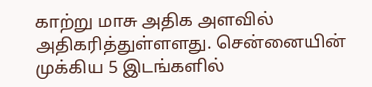காற்று மாசு அதிக அளவில் அதிகரித்துள்ளளது. சென்னையின் முக்கிய 5 இடங்களில்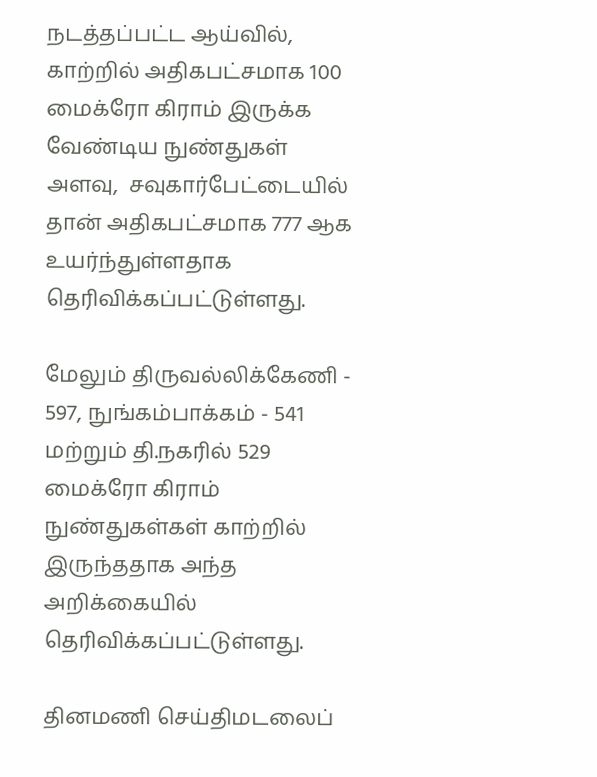நடத்தப்பட்ட ஆய்வில், காற்றில் அதிகபட்சமாக 100 மைக்ரோ கிராம் இருக்க வேண்டிய நுண்துகள் அளவு,  சவுகார்பேட்டையில் தான் அதிகபட்சமாக 777 ஆக உயர்ந்துள்ளதாக தெரிவிக்கப்பட்டுள்ளது.

மேலும் திருவல்லிக்கேணி - 597, நுங்கம்பாக்கம் - 541 மற்றும் தி.நகரில் 529 மைக்ரோ கிராம் நுண்துகள்கள் காற்றில் இருந்ததாக அந்த அறிக்கையில் தெரிவிக்கப்பட்டுள்ளது.

தினமணி செய்திமடலைப்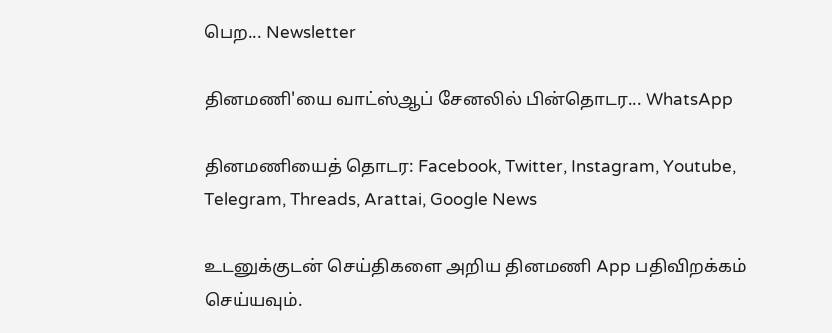பெற... Newsletter

தினமணி'யை வாட்ஸ்ஆப் சேனலில் பின்தொடர... WhatsApp

தினமணியைத் தொடர: Facebook, Twitter, Instagram, Youtube, Telegram, Threads, Arattai, Google News

உடனுக்குடன் செய்திகளை அறிய தினமணி App பதிவிறக்கம் செய்யவும்.